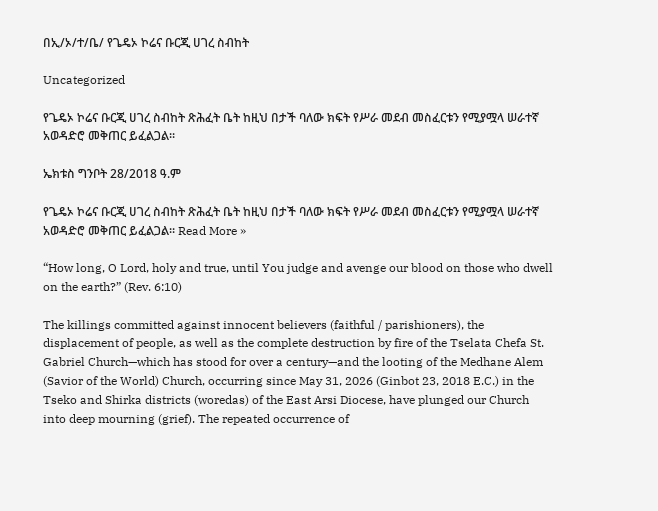በኢ/ኦ/ተ/ቤ/ የጌዴኦ ኮሬና ቡርጂ ሀገረ ስብከት

Uncategorized

የጌዴኦ ኮሬና ቡርጂ ሀገረ ስብከት ጽሕፈት ቤት ከዚህ በታች ባለው ክፍት የሥራ መደብ መስፈርቱን የሚያሟላ ሠራተኛ አወዳድሮ መቅጠር ይፈልጋል።

ኤክቱስ ግንቦት 28/2018 ዓ.ም

የጌዴኦ ኮሬና ቡርጂ ሀገረ ስብከት ጽሕፈት ቤት ከዚህ በታች ባለው ክፍት የሥራ መደብ መስፈርቱን የሚያሟላ ሠራተኛ አወዳድሮ መቅጠር ይፈልጋል። Read More »

“How long, O Lord, holy and true, until You judge and avenge our blood on those who dwell on the earth?” (Rev. 6:10)

The killings committed against innocent believers (faithful / parishioners), the displacement of people, as well as the complete destruction by fire of the Tselata Chefa St. Gabriel Church—which has stood for over a century—and the looting of the Medhane Alem (Savior of the World) Church, occurring since May 31, 2026 (Ginbot 23, 2018 E.C.) in the Tseko and Shirka districts (woredas) of the East Arsi Diocese, have plunged our Church into deep mourning (grief). The repeated occurrence of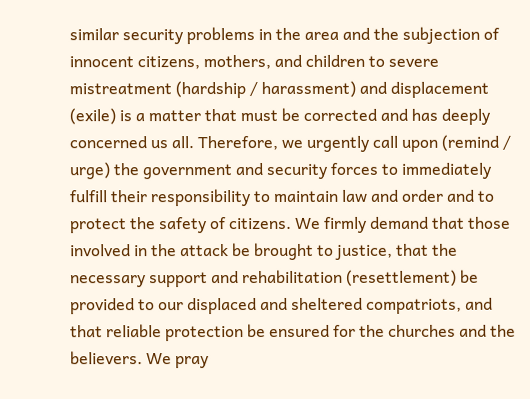similar security problems in the area and the subjection of innocent citizens, mothers, and children to severe mistreatment (hardship / harassment) and displacement (exile) is a matter that must be corrected and has deeply concerned us all. Therefore, we urgently call upon (remind / urge) the government and security forces to immediately fulfill their responsibility to maintain law and order and to protect the safety of citizens. We firmly demand that those involved in the attack be brought to justice, that the necessary support and rehabilitation (resettlement) be provided to our displaced and sheltered compatriots, and that reliable protection be ensured for the churches and the believers. We pray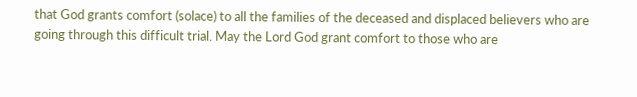that God grants comfort (solace) to all the families of the deceased and displaced believers who are going through this difficult trial. May the Lord God grant comfort to those who are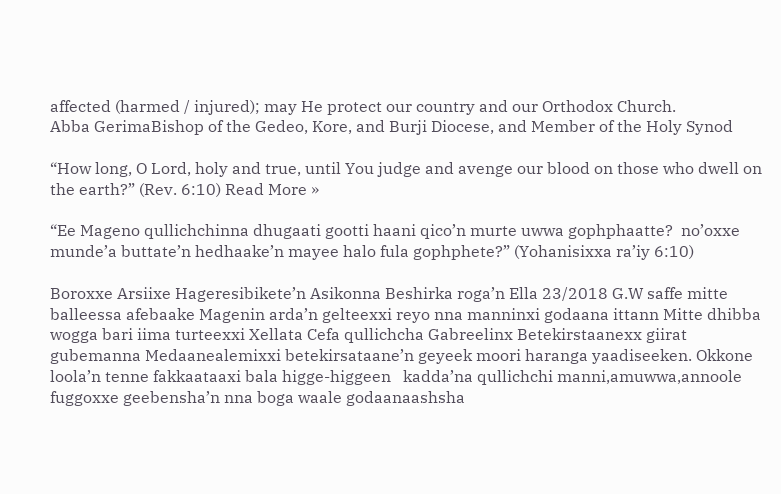affected (harmed / injured); may He protect our country and our Orthodox Church.                 Abba GerimaBishop of the Gedeo, Kore, and Burji Diocese, and Member of the Holy Synod

“How long, O Lord, holy and true, until You judge and avenge our blood on those who dwell on the earth?” (Rev. 6:10) Read More »

“Ee Mageno qullichchinna dhugaati gootti haani qico’n murte uwwa gophphaatte?  no’oxxe munde’a buttate’n hedhaake’n mayee halo fula gophphete?” (Yohanisixxa ra’iy 6:10)

Boroxxe Arsiixe Hageresibikete’n Asikonna Beshirka roga’n Ella 23/2018 G.W saffe mitte balleessa afebaake Magenin arda’n gelteexxi reyo nna manninxi godaana ittann Mitte dhibba wogga bari iima turteexxi Xellata Cefa qullichcha Gabreelinx Betekirstaanexx giirat gubemanna Medaanealemixxi betekirsataane’n geyeek moori haranga yaadiseeken. Okkone loola’n tenne fakkaataaxi bala higge-higgeen   kadda’na qullichchi manni,amuwwa,annoole fuggoxxe geebensha’n nna boga waale godaanaashsha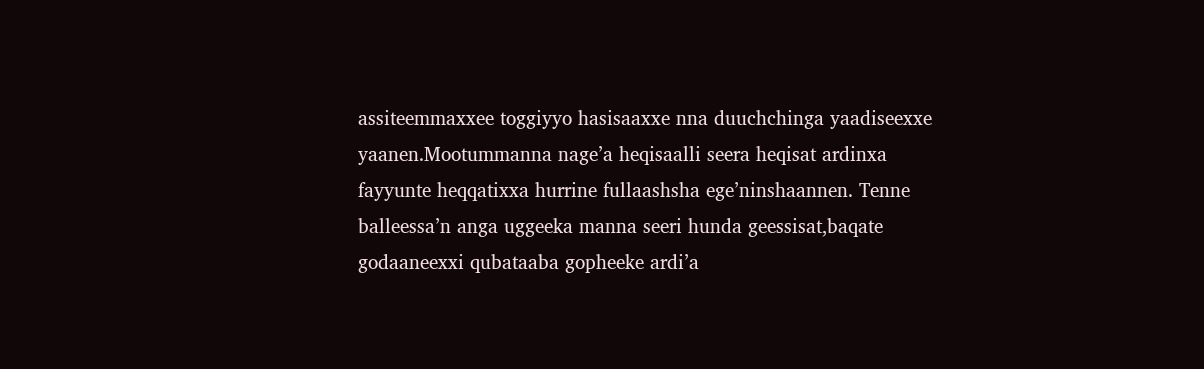assiteemmaxxee toggiyyo hasisaaxxe nna duuchchinga yaadiseexxe yaanen.Mootummanna nage’a heqisaalli seera heqisat ardinxa fayyunte heqqatixxa hurrine fullaashsha ege’ninshaannen. Tenne balleessa’n anga uggeeka manna seeri hunda geessisat,baqate godaaneexxi qubataaba gopheeke ardi’a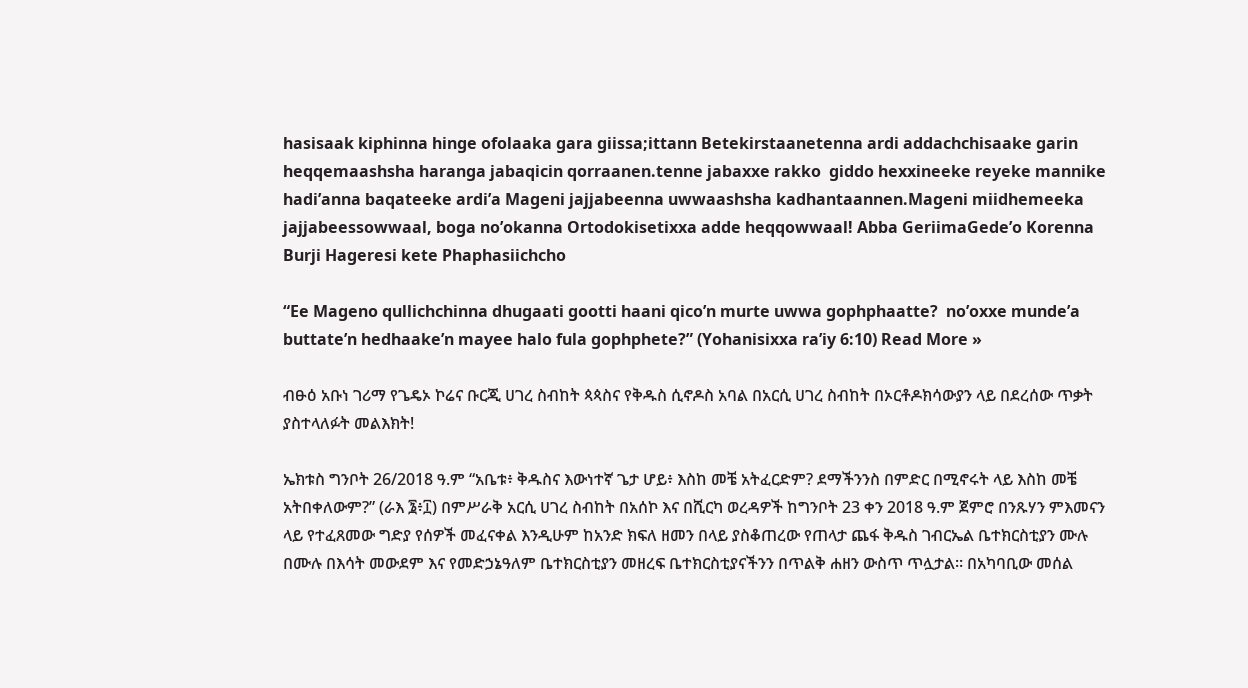hasisaak kiphinna hinge ofolaaka gara giissa;ittann Betekirstaanetenna ardi addachchisaake garin heqqemaashsha haranga jabaqicin qorraanen.tenne jabaxxe rakko  giddo hexxineeke reyeke mannike hadi’anna baqateeke ardi’a Mageni jajjabeenna uwwaashsha kadhantaannen.Mageni miidhemeeka jajjabeessowwaal, boga no’okanna Ortodokisetixxa adde heqqowwaal! Abba GeriimaGede’o Korenna Burji Hageresi kete Phaphasiichcho

“Ee Mageno qullichchinna dhugaati gootti haani qico’n murte uwwa gophphaatte?  no’oxxe munde’a buttate’n hedhaake’n mayee halo fula gophphete?” (Yohanisixxa ra’iy 6:10) Read More »

ብፁዕ አቡነ ገሪማ የጌዴኦ ኮሬና ቡርጂ ሀገረ ስብከት ጳጳስና የቅዱስ ሲኖዶስ አባል በአርሲ ሀገረ ስብከት በኦርቶዶክሳውያን ላይ በደረሰው ጥቃት ያስተላለፉት መልእክት!

ኤክቱስ ግንቦት 26/2018 ዓ.ም “አቤቱ፥ ቅዱስና እውነተኛ ጌታ ሆይ፥ እስከ መቼ አትፈርድም? ደማችንንስ በምድር በሚኖሩት ላይ እስከ መቼ አትበቀለውም?” (ራእ ፮፥፲) በምሥራቅ አርሲ ሀገረ ስብከት በአሰኮ እና በሺርካ ወረዳዎች ከግንቦት 23 ቀን 2018 ዓ.ም ጀምሮ በንጹሃን ምእመናን ላይ የተፈጸመው ግድያ የሰዎች መፈናቀል እንዲሁም ከአንድ ክፍለ ዘመን በላይ ያስቆጠረው የጠላታ ጨፋ ቅዱስ ገብርኤል ቤተክርስቲያን ሙሉ በሙሉ በእሳት መውደም እና የመድኃኔዓለም ቤተክርስቲያን መዘረፍ ቤተክርስቲያናችንን በጥልቅ ሐዘን ውስጥ ጥሏታል። በአካባቢው መሰል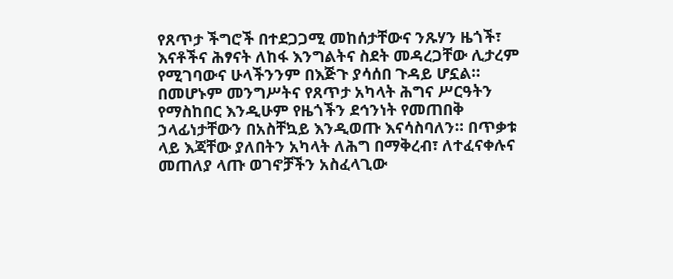የጸጥታ ችግሮች በተደጋጋሚ መከሰታቸውና ንጹሃን ዜጎች፣ እናቶችና ሕፃናት ለከፋ እንግልትና ስደት መዳረጋቸው ሊታረም የሚገባውና ሁላችንንም በእጅጉ ያሳሰበ ጉዳይ ሆኗል። በመሆኑም መንግሥትና የጸጥታ አካላት ሕግና ሥርዓትን የማስከበር እንዲሁም የዜጎችን ደኅንነት የመጠበቅ ኃላፊነታቸውን በአስቸኳይ እንዲወጡ እናሳስባለን። በጥቃቱ ላይ እጃቸው ያለበትን አካላት ለሕግ በማቅረብ፣ ለተፈናቀሉና መጠለያ ላጡ ወገኖቻችን አስፈላጊው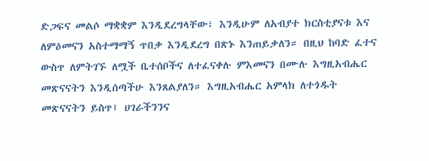ድጋፍና መልሶ ማቋቋም እንዲደረግላቸው፣ እንዲሁም ለአብያተ ክርስቲያናቱ እና ለምዕመናን አስተማማኝ ጥበቃ እንዲደረግ በጽኑ እንጠይቃለን። በዚህ ከባድ ፈተና ውስጥ ለምትገኙ ለሟች ቤተሰቦችና ለተፈናቀሉ ምእመናን በሙሉ እግዚአብሔር መጽናናትን እንዲሰጣችሁ እንጸልያለን። እግዚአብሔር አምላክ ለተጎዱት መጽናናትን ይስጥ፤ ሀገራችንንና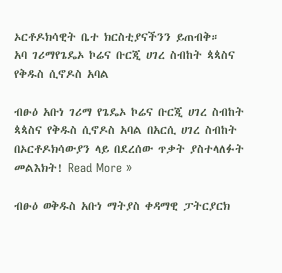ኦርቶዶክሳዊት ቤተ ክርስቲያናችንን ይጠብቅ።                                አባ ገሪማየጌዴኦ ኮሬና ቡርጂ ሀገረ ስብከት ጳጳስና የቅዱስ ሲኖዶስ አባል

ብፁዕ አቡነ ገሪማ የጌዴኦ ኮሬና ቡርጂ ሀገረ ስብከት ጳጳስና የቅዱስ ሲኖዶስ አባል በአርሲ ሀገረ ስብከት በኦርቶዶክሳውያን ላይ በደረሰው ጥቃት ያስተላለፉት መልእክት! Read More »

ብፁዕ ወቅዱስ አቡነ ማትያስ ቀዳማዊ ፓትርያርክ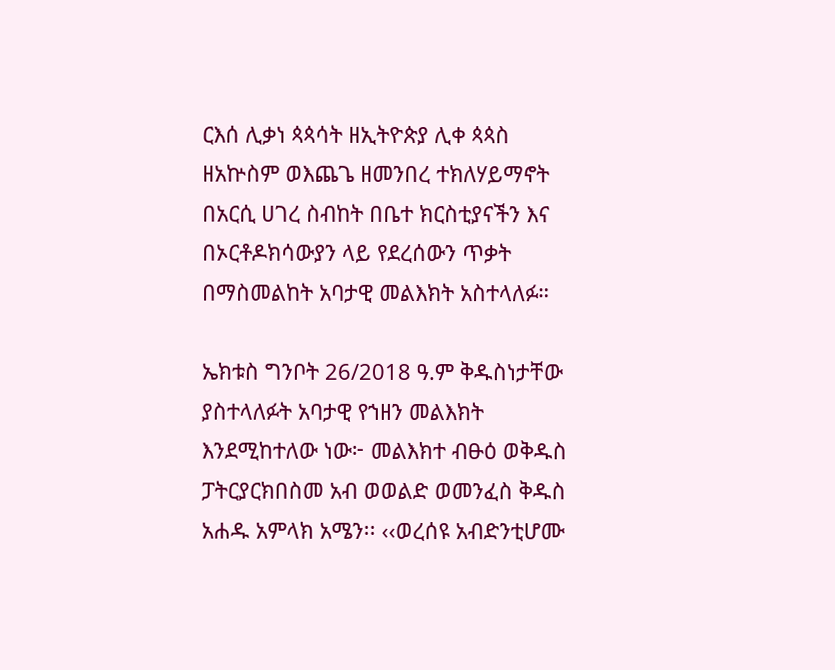ርእሰ ሊቃነ ጳጳሳት ዘኢትዮጵያ ሊቀ ጳጳስ ዘአኵስም ወእጨጌ ዘመንበረ ተክለሃይማኖት በአርሲ ሀገረ ስብከት በቤተ ክርስቲያናችን እና በኦርቶዶክሳውያን ላይ የደረሰውን ጥቃት በማስመልከት አባታዊ መልእክት አስተላለፉ።

ኤክቱስ ግንቦት 26/2018 ዓ.ም ቅዱስነታቸው ያስተላለፉት አባታዊ የኀዘን መልእክት እንደሚከተለው ነው፦ መልእክተ ብፁዕ ወቅዱስ ፓትርያርክበስመ አብ ወወልድ ወመንፈስ ቅዱስ አሐዱ አምላክ አሜን፡፡ ‹‹ወረሰዩ አብድንቲሆሙ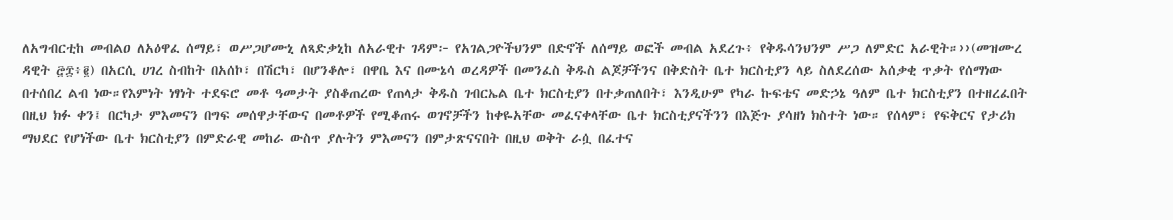ለአግብርቲከ መብልዐ ለአዕዋፈ ሰማይ፣ ወሥጋሆሙኒ ለጻድቃኒከ ለአራዊተ ገዳም፦ የአገልጋዮችህንም በድኖች ለሰማይ ወፎች መብል አደረጉ፥ የቅዱሳንህንም ሥጋ ለምድር አራዊት።››(መዝሙረ ዳዊት ፸፰፥፪) በአርሲ ሀገረ ስብከት በአሰኮ፣ በሽርካ፣ በሆንቆሎ፣ በዋቤ እና በሙኔሳ ወረዳዎች በመንፈስ ቅዱስ ልጆቻችንና በቅድስት ቤተ ክርስቲያን ላይ ስለደረሰው አሰቃቂ ጥቃት የሰማነው በተሰበረ ልብ ነው።የእምነት ነፃነት ተደፍሮ መቶ ዓመታት ያስቆጠረው የጠላታ ቅዱስ ገብርኤል ቤተ ክርስቲያን በተቃጠለበት፣ እንዲሁም የካራ ኩፍቴና መድኃኔ ዓለም ቤተ ክርስቲያን በተዘረፈበት በዚህ ክፉ ቀን፤ በርካታ ምእመናን በግፍ መሰዋታቸውና በመቶዎች የሚቆጠሩ ወገኖቻችን ከቀዬአቸው መፈናቀላቸው ቤተ ክርስቲያናችንን በእጅጉ ያሳዘነ ክስተት ነው። የሰላም፣ የፍቅርና የታሪክ ማህደር የሆነችው ቤተ ክርስቲያን በምድራዊ መከራ ውስጥ ያሉትን ምእመናን በምታጽናናበት በዚህ ወቅት ራሷ በፈተና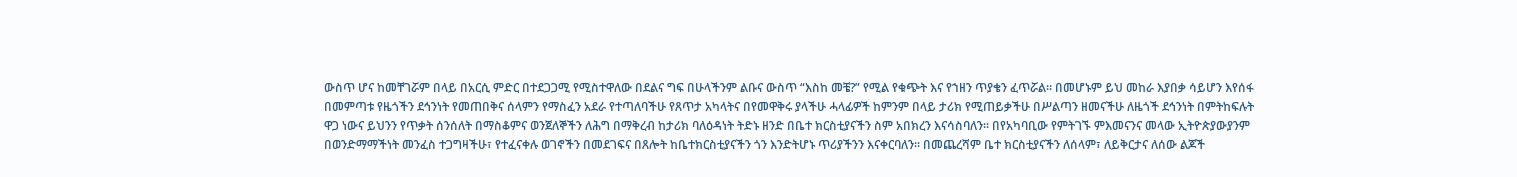ውስጥ ሆና ከመቸገሯም በላይ በአርሲ ምድር በተደጋጋሚ የሚስተዋለው በደልና ግፍ በሁላችንም ልቡና ውስጥ “እስከ መቼ?” የሚል የቁጭት እና የኀዘን ጥያቄን ፈጥሯል። በመሆኑም ይህ መከራ እያበቃ ሳይሆን እየሰፋ በመምጣቱ የዜጎችን ደኅንነት የመጠበቅና ሰላምን የማስፈን አደራ የተጣለባችሁ የጸጥታ አካላትና በየመዋቅሩ ያላችሁ ሓላፊዎች ከምንም በላይ ታሪክ የሚጠይቃችሁ በሥልጣን ዘመናችሁ ለዜጎች ደኅንነት በምትከፍሉት ዋጋ ነውና ይህንን የጥቃት ሰንሰለት በማስቆምና ወንጀለኞችን ለሕግ በማቅረብ ከታሪክ ባለዕዳነት ትድኑ ዘንድ በቤተ ክርስቲያናችን ስም አበክረን እናሳስባለን። በየአካባቢው የምትገኙ ምእመናንና መላው ኢትዮጵያውያንም በወንድማማችነት መንፈስ ተጋግዛችሁ፣ የተፈናቀሉ ወገኖችን በመደገፍና በጸሎት ከቤተክርስቲያናችን ጎን እንድትሆኑ ጥሪያችንን እናቀርባለን። በመጨረሻም ቤተ ክርስቲያናችን ለሰላም፣ ለይቅርታና ለሰው ልጆች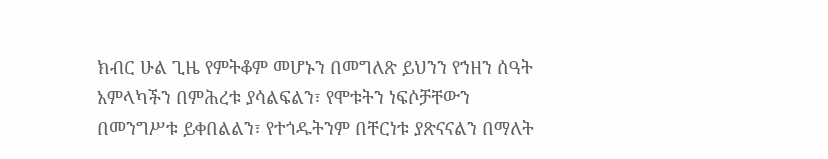ክብር ሁል ጊዜ የምትቆም መሆኑን በመግለጽ ይህንን የኀዘን ሰዓት አምላካችን በምሕረቱ ያሳልፍልን፣ የሞቱትን ነፍሶቻቸውን በመንግሥቱ ይቀበልልን፣ የተጎዱትንም በቸርነቱ ያጽናናልን በማለት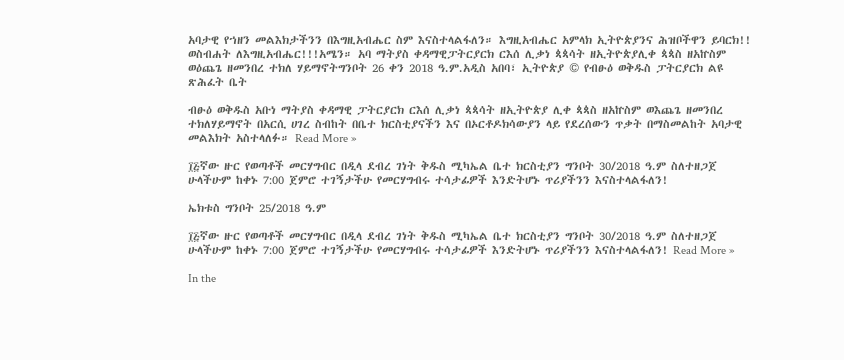አባታዊ የኀዘን መልእክታችንን በእግዚአብሔር ስም እናስተላልፋለን። እግዚአብሔር አምላክ ኢትዮጵያንና ሕዝቦችዋን ይባርክ!! ወስብሐት ለእግዚአብሔር!!!አሜን። አባ ማትያስ ቀዳማዊፓትርያርክ ርእሰ ሊቃነ ጳጳሳት ዘኢትዮጵያሊቀ ጳጳስ ዘአኵስም ወዕጨጌ ዘመንበረ ተክለ ሃይማኖትግንቦት 26 ቀን 2018 ዓ.ም.አዲስ አበባ፣ ኢትዮጵያ © የብፁዕ ወቅዱስ ፓትርያርክ ልዩ ጽሕፈት ቤት

ብፁዕ ወቅዱስ አቡነ ማትያስ ቀዳማዊ ፓትርያርክ ርእሰ ሊቃነ ጳጳሳት ዘኢትዮጵያ ሊቀ ጳጳስ ዘአኵስም ወእጨጌ ዘመንበረ ተክለሃይማኖት በአርሲ ሀገረ ስብከት በቤተ ክርስቲያናችን እና በኦርቶዶክሳውያን ላይ የደረሰውን ጥቃት በማስመልከት አባታዊ መልእክት አስተላለፉ። Read More »

፲፭ኛው ዙር የወጣቶች መርሃግብር በዲላ ደብረ ገነት ቅዱስ ሚካኤል ቤተ ክርስቲያን ግንቦት 30/2018 ዓ.ም ስለተዘጋጀ ሁላችሁም ከቀኑ 7:00 ጀምሮ ተገኝታችሁ የመርሃግብሩ ተሳታፊዎች እንድትሆኑ ጥሪያችንን እናስተላልፋለን!

ኤክቱስ ግንቦት 25/2018 ዓ.ም

፲፭ኛው ዙር የወጣቶች መርሃግብር በዲላ ደብረ ገነት ቅዱስ ሚካኤል ቤተ ክርስቲያን ግንቦት 30/2018 ዓ.ም ስለተዘጋጀ ሁላችሁም ከቀኑ 7:00 ጀምሮ ተገኝታችሁ የመርሃግብሩ ተሳታፊዎች እንድትሆኑ ጥሪያችንን እናስተላልፋለን! Read More »

In the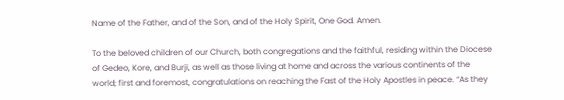Name of the Father, and of the Son, and of the Holy Spirit, One God. Amen.

To the beloved children of our Church, both congregations and the faithful, residing within the Diocese of Gedeo, Kore, and Burji, as well as those living at home and across the various continents of the world; first and foremost, congratulations on reaching the Fast of the Holy Apostles in peace. “As they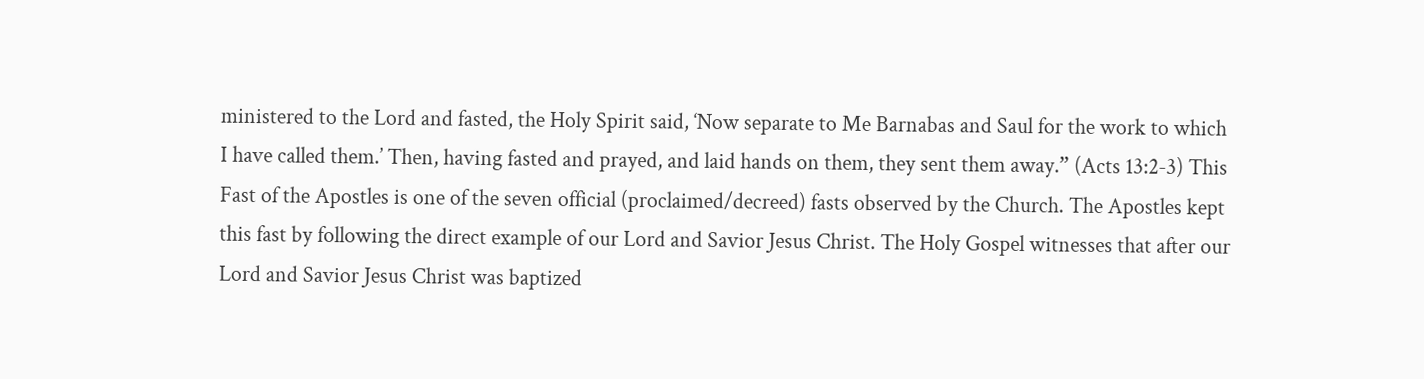ministered to the Lord and fasted, the Holy Spirit said, ‘Now separate to Me Barnabas and Saul for the work to which I have called them.’ Then, having fasted and prayed, and laid hands on them, they sent them away.” (Acts 13:2-3) This Fast of the Apostles is one of the seven official (proclaimed/decreed) fasts observed by the Church. The Apostles kept this fast by following the direct example of our Lord and Savior Jesus Christ. The Holy Gospel witnesses that after our Lord and Savior Jesus Christ was baptized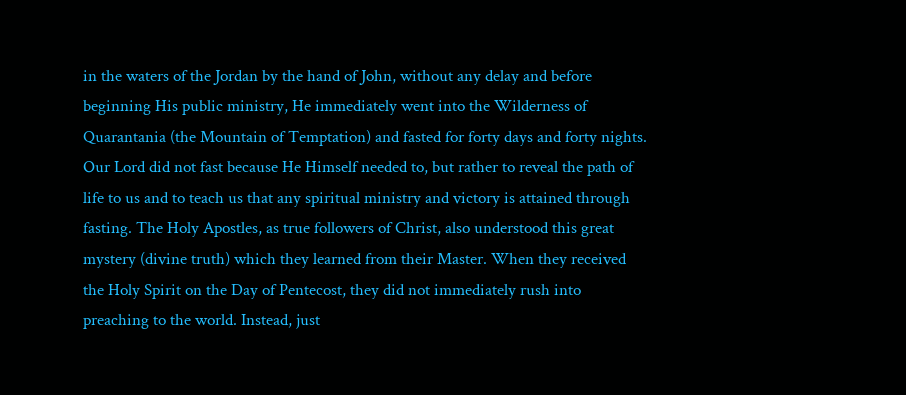in the waters of the Jordan by the hand of John, without any delay and before beginning His public ministry, He immediately went into the Wilderness of Quarantania (the Mountain of Temptation) and fasted for forty days and forty nights. Our Lord did not fast because He Himself needed to, but rather to reveal the path of life to us and to teach us that any spiritual ministry and victory is attained through fasting. The Holy Apostles, as true followers of Christ, also understood this great mystery (divine truth) which they learned from their Master. When they received the Holy Spirit on the Day of Pentecost, they did not immediately rush into preaching to the world. Instead, just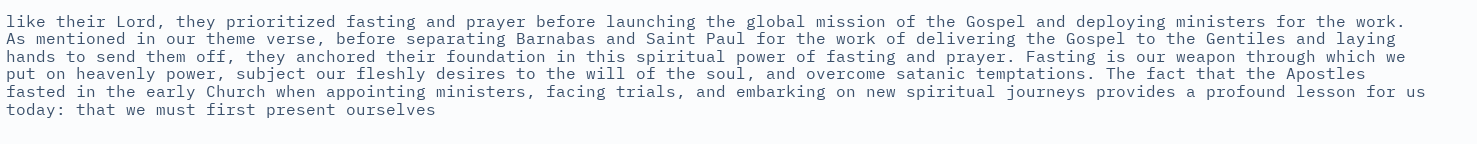like their Lord, they prioritized fasting and prayer before launching the global mission of the Gospel and deploying ministers for the work. As mentioned in our theme verse, before separating Barnabas and Saint Paul for the work of delivering the Gospel to the Gentiles and laying hands to send them off, they anchored their foundation in this spiritual power of fasting and prayer. Fasting is our weapon through which we put on heavenly power, subject our fleshly desires to the will of the soul, and overcome satanic temptations. The fact that the Apostles fasted in the early Church when appointing ministers, facing trials, and embarking on new spiritual journeys provides a profound lesson for us today: that we must first present ourselves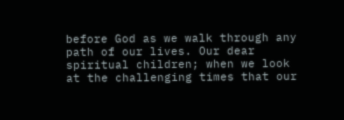before God as we walk through any path of our lives. Our dear spiritual children; when we look at the challenging times that our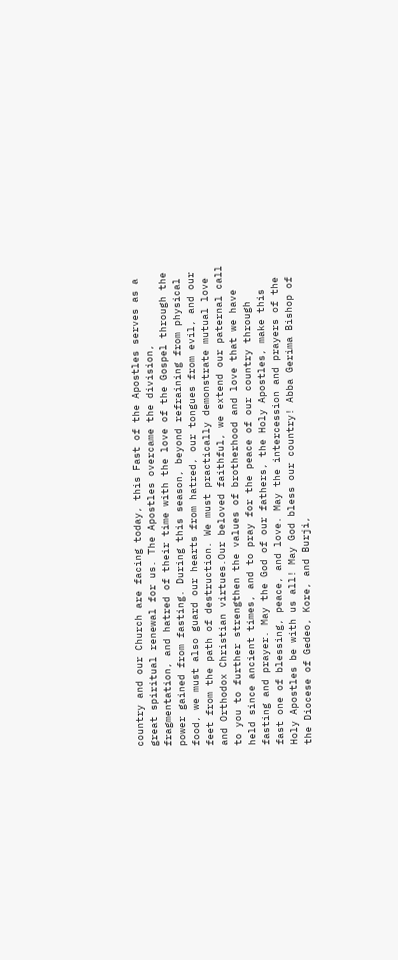country and our Church are facing today, this Fast of the Apostles serves as a great spiritual renewal for us. The Apostles overcame the division, fragmentation, and hatred of their time with the love of the Gospel through the power gained from fasting. During this season, beyond refraining from physical food, we must also guard our hearts from hatred, our tongues from evil, and our feet from the path of destruction. We must practically demonstrate mutual love and Orthodox Christian virtues.Our beloved faithful, we extend our paternal call to you to further strengthen the values of brotherhood and love that we have held since ancient times, and to pray for the peace of our country through fasting and prayer. May the God of our fathers, the Holy Apostles, make this fast one of blessing, peace, and love. May the intercession and prayers of the Holy Apostles be with us all! May God bless our country! Abba Gerima Bishop of the Diocese of Gedeo, Kore, and Burji,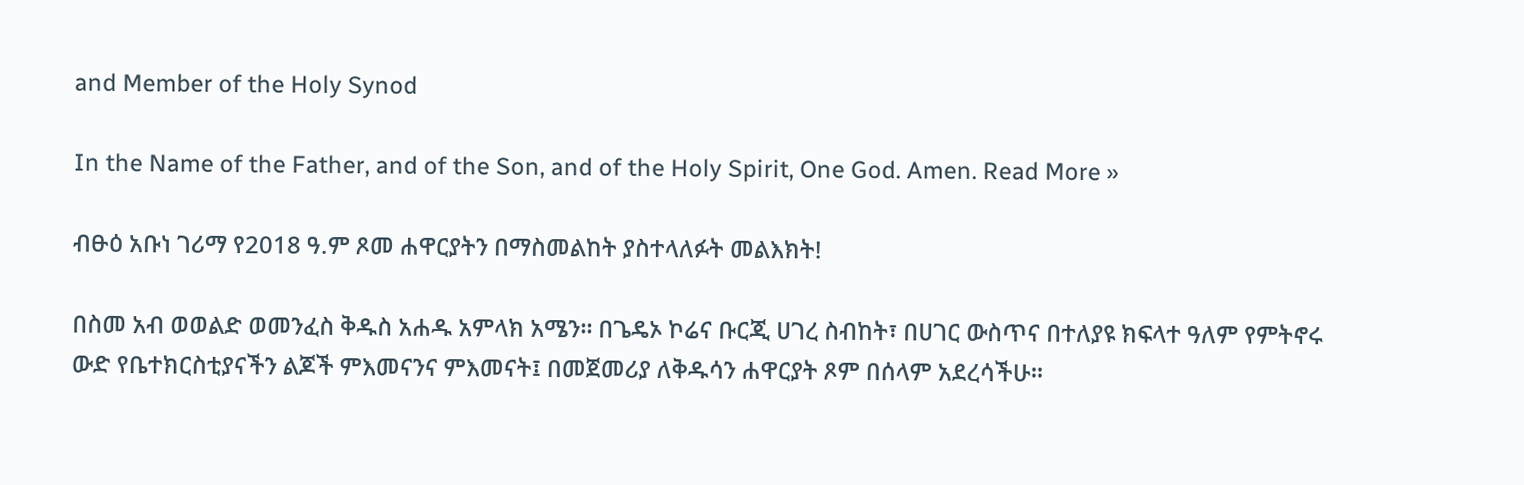and Member of the Holy Synod

In the Name of the Father, and of the Son, and of the Holy Spirit, One God. Amen. Read More »

ብፁዕ አቡነ ገሪማ የ2018 ዓ.ም ጾመ ሐዋርያትን በማስመልከት ያስተላለፉት መልእክት!

በስመ አብ ወወልድ ወመንፈስ ቅዱስ አሐዱ አምላክ አሜን። በጌዴኦ ኮሬና ቡርጂ ሀገረ ስብከት፣ በሀገር ውስጥና በተለያዩ ክፍላተ ዓለም የምትኖሩ ውድ የቤተክርስቲያናችን ልጆች ምእመናንና ምእመናት፤ በመጀመሪያ ለቅዱሳን ሐዋርያት ጾም በሰላም አደረሳችሁ።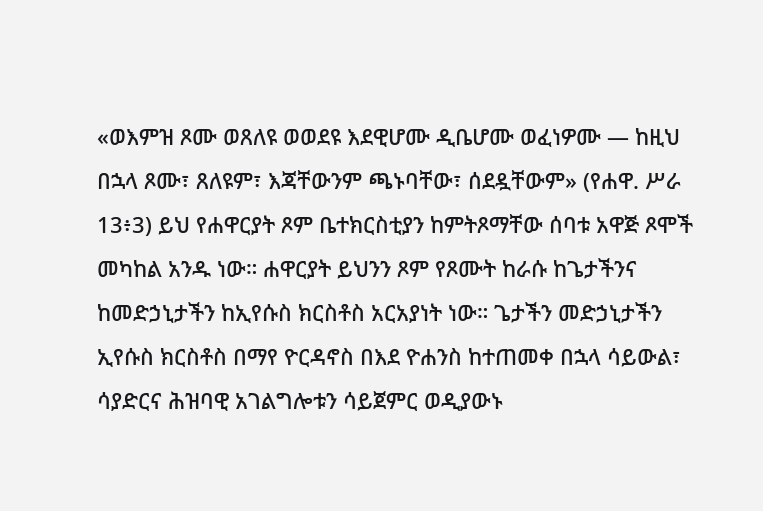«ወእምዝ ጾሙ ወጸለዩ ወወደዩ እደዊሆሙ ዲቤሆሙ ወፈነዎሙ — ከዚህ በኋላ ጾሙ፣ ጸለዩም፣ እጃቸውንም ጫኑባቸው፣ ሰደዷቸውም» (የሐዋ. ሥራ 13፥3) ይህ የሐዋርያት ጾም ቤተክርስቲያን ከምትጾማቸው ሰባቱ አዋጅ ጾሞች መካከል አንዱ ነው። ሐዋርያት ይህንን ጾም የጾሙት ከራሱ ከጌታችንና ከመድኃኒታችን ከኢየሱስ ክርስቶስ አርአያነት ነው። ጌታችን መድኃኒታችን ኢየሱስ ክርስቶስ በማየ ዮርዳኖስ በእደ ዮሐንስ ከተጠመቀ በኋላ ሳይውል፣ ሳያድርና ሕዝባዊ አገልግሎቱን ሳይጀምር ወዲያውኑ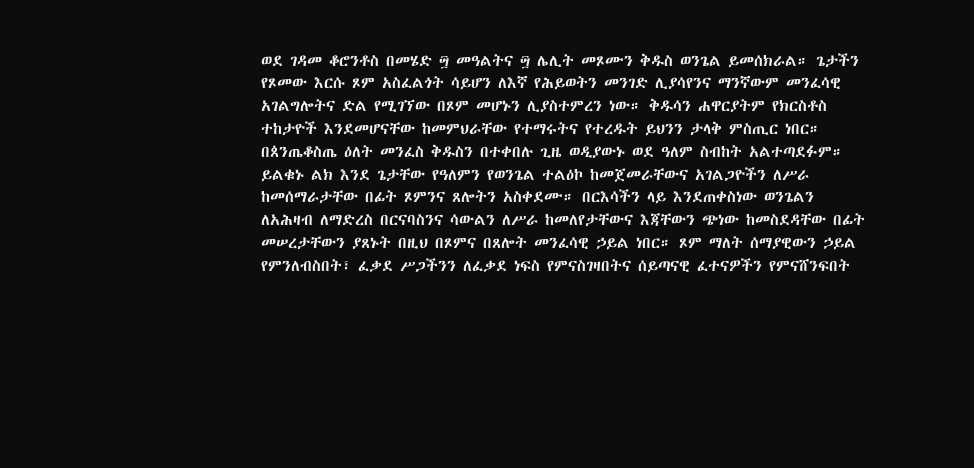ወደ ገዳመ ቆሮንቶስ በመሄድ ፵ መዓልትና ፵ ሌሊት መጾሙን ቅዱስ ወንጌል ይመሰክራል። ጌታችን የጾመው እርሱ ጾም አስፈልጎት ሳይሆን ለእኛ የሕይወትን መንገድ ሊያሳየንና ማንኛውም መንፈሳዊ አገልግሎትና ድል የሚገኘው በጾም መሆኑን ሊያስተምረን ነው። ቅዱሳን ሐዋርያትም የክርስቶስ ተከታዮች እንደመሆናቸው ከመምህራቸው የተማሩትና የተረዱት ይህንን ታላቅ ምስጢር ነበር። በጰንጤቆስጤ ዕለት መንፈስ ቅዱስን በተቀበሉ ጊዜ ወዲያውኑ ወደ ዓለም ስብከት አልተጣደፉም። ይልቁኑ ልክ እንደ ጌታቸው የዓለምን የወንጌል ተልዕኮ ከመጀመራቸውና አገልጋዮችን ለሥራ ከመሰማራታቸው በፊት ጾምንና ጸሎትን አስቀደሙ። በርእሳችን ላይ እንደጠቀስነው ወንጌልን ለአሕዛብ ለማድረስ በርናባስንና ሳውልን ለሥራ ከመለየታቸውና እጃቸውን ጭነው ከመስደዳቸው በፊት መሠረታቸውን ያጸኑት በዚህ በጾምና በጸሎት መንፈሳዊ ኃይል ነበር። ጾም ማለት ሰማያዊውን ኃይል የምንለብስበት፣ ፈቃደ ሥጋችንን ለፈቃደ ነፍስ የምናስገዛበትና ሰይጣናዊ ፈተናዎችን የምናሸንፍበት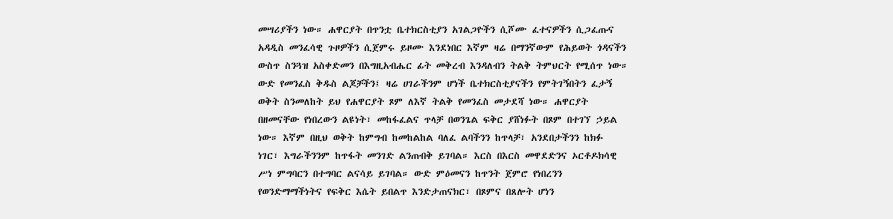መሣሪያችን ነው። ሐዋርያት በጥንቷ ቤተክርስቲያን አገልጋዮችን ሲሾሙ ፈተናዎችን ሲጋፈጡና አዳዲስ መንፈሳዊ ጉዞዎችን ሲጀምሩ ይዞሙ እንደነበር እኛም ዛሬ በማንኛውም የሕይወት ጎዳናችን ውስጥ ስንጓዝ አስቀድመን በእግዚአብሔር ፊት መቅረብ እንዳለብን ትልቅ ትምህርት የሚሰጥ ነው። ውድ የመንፈስ ቅዱስ ልጆቻችን፤ ዛሬ ሀገራችንም ሆነች ቤተክርስቲያናችን የምትገኝበትን ፈታኝ ወቅት ስንመለከት ይህ የሐዋርያት ጾም ለእኛ ትልቅ የመንፈስ መታደሻ ነው። ሐዋርያት በዘመናቸው የነበረውን ልዩነት፣ መከፋፈልና ጥላቻ በወንጌል ፍቅር ያሸነፉት በጾም በተገኘ ኃይል ነው። እኛም በዚህ ወቅት ከምግብ ከመከልከል ባለፈ ልባችንን ከጥላቻ፣ አንደበታችንን ከክፉ ነገር፣ እግራችንንም ከጥፋት መንገድ ልንጠብቅ ይገባል። እርስ በእርስ መዋደድንና ኦርቶዶክሳዊ ሥነ ምግባርን በተግባር ልናሳይ ይገባል። ውድ ምዕመናን ከጥንት ጀምሮ የነበረንን የወንድማማችነትና የፍቅር እሴት ይበልጥ እንድታጠናክር፣ በጾምና በጸሎት ሆነን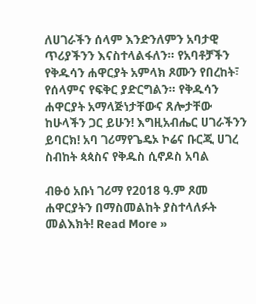ለሀገራችን ሰላም እንድንለምን አባታዊ ጥሪያችንን እናስተላልፋለን። የአባቶቻችን የቅዱሳን ሐዋርያት አምላክ ጾሙን የበረከት፣ የሰላምና የፍቅር ያድርግልን። የቅዱሳን ሐዋርያት አማላጅነታቸውና ጸሎታቸው ከሁላችን ጋር ይሁን! እግዚአብሔር ሀገራችንን ይባርክ! አባ ገሪማየጌዴኦ ኮሬና ቡርጂ ሀገረ ስብከት ጳጳስና የቅዱስ ሲኖዶስ አባል

ብፁዕ አቡነ ገሪማ የ2018 ዓ.ም ጾመ ሐዋርያትን በማስመልከት ያስተላለፉት መልእክት! Read More »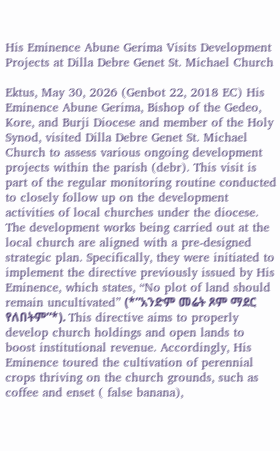His Eminence Abune Gerima Visits Development Projects at Dilla Debre Genet St. Michael Church

Ektus, May 30, 2026 (Genbot 22, 2018 EC) His Eminence Abune Gerima, Bishop of the Gedeo, Kore, and Burji Diocese and member of the Holy Synod, visited Dilla Debre Genet St. Michael Church to assess various ongoing development projects within the parish (debr). This visit is part of the regular monitoring routine conducted to closely follow up on the development activities of local churches under the diocese. The development works being carried out at the local church are aligned with a pre-designed strategic plan. Specifically, they were initiated to implement the directive previously issued by His Eminence, which states, “No plot of land should remain uncultivated” (*”አንድም መሬት ጾም ማደር የለበትም”*). This directive aims to properly develop church holdings and open lands to boost institutional revenue. Accordingly, His Eminence toured the cultivation of perennial crops thriving on the church grounds, such as coffee and enset ( false banana),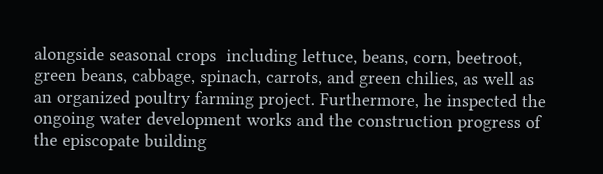alongside seasonal crops  including lettuce, beans, corn, beetroot, green beans, cabbage, spinach, carrots, and green chilies, as well as an organized poultry farming project. Furthermore, he inspected the ongoing water development works and the construction progress of the episcopate building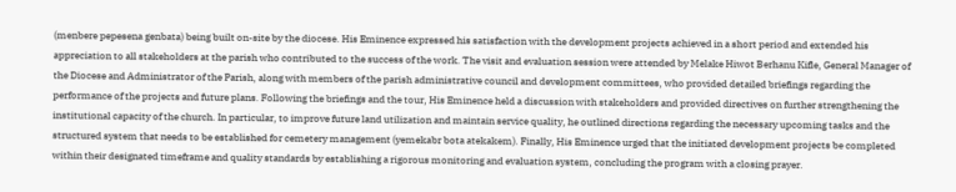(menbere pepesena genbata) being built on-site by the diocese. His Eminence expressed his satisfaction with the development projects achieved in a short period and extended his appreciation to all stakeholders at the parish who contributed to the success of the work. The visit and evaluation session were attended by Melake Hiwot Berhanu Kifle, General Manager of the Diocese and Administrator of the Parish, along with members of the parish administrative council and development committees, who provided detailed briefings regarding the performance of the projects and future plans. Following the briefings and the tour, His Eminence held a discussion with stakeholders and provided directives on further strengthening the institutional capacity of the church. In particular, to improve future land utilization and maintain service quality, he outlined directions regarding the necessary upcoming tasks and the structured system that needs to be established for cemetery management (yemekabr bota atekakem). Finally, His Eminence urged that the initiated development projects be completed within their designated timeframe and quality standards by establishing a rigorous monitoring and evaluation system, concluding the program with a closing prayer.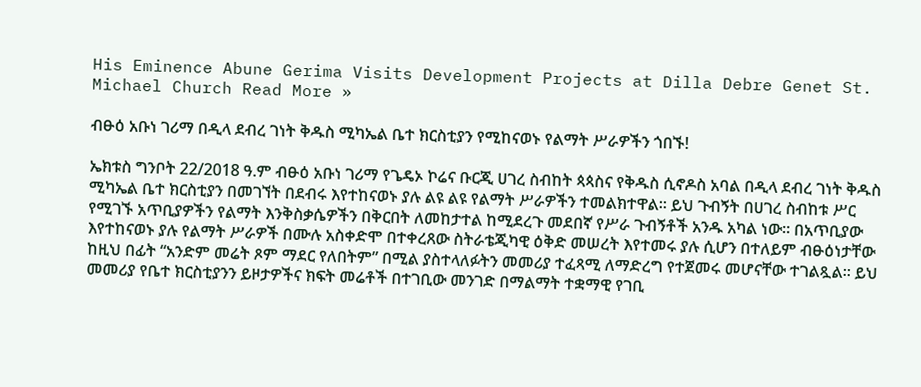His Eminence Abune Gerima Visits Development Projects at Dilla Debre Genet St. Michael Church Read More »

ብፁዕ አቡነ ገሪማ በዲላ ደብረ ገነት ቅዱስ ሚካኤል ቤተ ክርስቲያን የሚከናወኑ የልማት ሥራዎችን ጎበኙ!

ኤክቱስ ግንቦት 22/2018 ዓ.ም ብፁዕ አቡነ ገሪማ የጌዴኦ ኮሬና ቡርጂ ሀገረ ስብከት ጳጳስና የቅዱስ ሲኖዶስ አባል በዲላ ደብረ ገነት ቅዱስ ሚካኤል ቤተ ክርስቲያን በመገኘት በደብሩ እየተከናወኑ ያሉ ልዩ ልዩ የልማት ሥራዎችን ተመልክተዋል። ይህ ጉብኝት በሀገረ ስብከቱ ሥር የሚገኙ አጥቢያዎችን የልማት እንቅስቃሴዎችን በቅርበት ለመከታተል ከሚደረጉ መደበኛ የሥራ ጉብኝቶች አንዱ አካል ነው። በአጥቢያው እየተከናወኑ ያሉ የልማት ሥራዎች በሙሉ አስቀድሞ በተቀረጸው ስትራቴጂካዊ ዕቅድ መሠረት እየተመሩ ያሉ ሲሆን በተለይም ብፁዕነታቸው ከዚህ በፊት “አንድም መሬት ጾም ማደር የለበትም” በሚል ያስተላለፉትን መመሪያ ተፈጻሚ ለማድረግ የተጀመሩ መሆናቸው ተገልጿል። ይህ መመሪያ የቤተ ክርስቲያንን ይዞታዎችና ክፍት መሬቶች በተገቢው መንገድ በማልማት ተቋማዊ የገቢ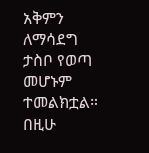አቅምን ለማሳደግ ታስቦ የወጣ መሆኑም ተመልክቷል። በዚሁ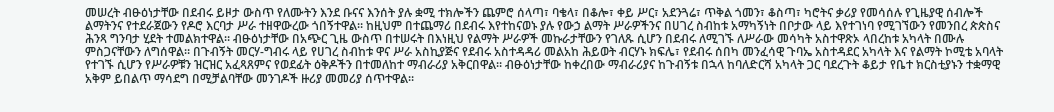መሠረት ብፁዕነታቸው በደብሩ ይዞታ ውስጥ የለሙትን እንደ ቡናና እንሰት ያሉ ቋሚ ተክሎችን ጨምሮ ሰላጣ፣ ባቄላ፣ በቆሎ፣ ቀይ ሥር፣ አደንጓሬ፣ ጥቅል ጎመን፣ ቆስጣ፣ ካሮትና ቃሪያ የመሳሰሉ የጊዜያዊ ሰብሎች ልማትንና የተደራጀውን የዶሮ እርባታ ሥራ ተዘዋውረው ጎበኝተዋል። ከዚህም በተጨማሪ በደብሩ እየተከናወኑ ያሉ የውኃ ልማት ሥራዎችንና በሀገረ ስብከቱ አማካኝነት በቦታው ላይ እየተገነባ የሚገኘውን የመንበረ ጵጵስና ሕንጻ ግንባታ ሂደት ተመልክተዋል። ብፁዕነታቸው በአጭር ጊዜ ውስጥ በተሠሩት በእነዚህ የልማት ሥራዎች መኩራታቸውን የገለጹ ሲሆን በደብሩ ለሚገኙ ለሥራው መሳካት አስተዋጽኦ ላበረከቱ አካላት በሙሉ ምስጋናቸውን ለግሰዋል። በጉብኝት መርሃ-ግብሩ ላይ የሀገረ ስብከቱ ዋና ሥራ አስኪያጅና የደብሩ አስተዳዳሪ መልአከ ሕይወት ብርሃኑ ክፍሌ፣ የደብሩ ሰበካ መንፈሳዊ ጉባኤ አስተዳደር አካላት እና የልማት ኮሚቴ አባላት የተገኙ ሲሆን የሥራዎቹን ዝርዝር አፈጻጸምና የወደፊት ዕቅዶችን በተመለከተ ማብራሪያ አቅርበዋል። ብፁዕነታቸው ከቀረበው ማብራሪያና ከጉብኝቱ በኋላ ከባለድርሻ አካላት ጋር ባደረጉት ቆይታ የቤተ ክርስቲያኑን ተቋማዊ አቅም ይበልጥ ማሳደግ በሚቻልባቸው መንገዶች ዙሪያ መመሪያ ሰጥተዋል።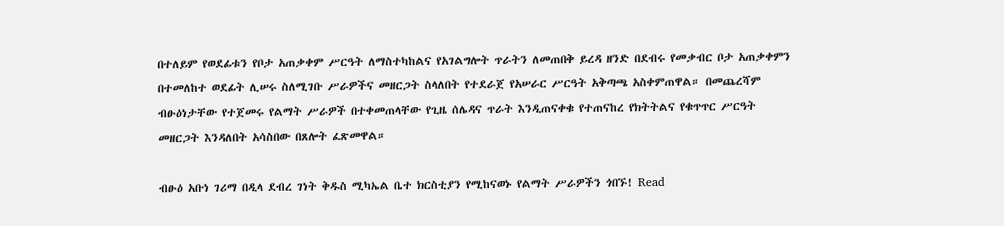በተለይም የወደፊቱን የቦታ አጠቃቀም ሥርዓት ለማስተካከልና የአገልግሎት ጥራትን ለመጠበቅ ይረዳ ዘንድ በደብሩ የመቃብር ቦታ አጠቃቀምን በተመለከተ ወደፊት ሊሠሩ ስለሚገቡ ሥራዎችና መዘርጋት ስላለበት የተደራጀ የአሠራር ሥርዓት አቅጣጫ አስቀምጠዋል። በመጨረሻም ብፁዕነታቸው የተጀመሩ የልማት ሥራዎች በተቀመጠላቸው የጊዜ ሰሌዳና ጥራት እንዲጠናቀቁ የተጠናከረ የክትትልና የቁጥጥር ሥርዓት መዘርጋት እንዳለበት አሳስበው በጸሎት ፈጽመዋል።

ብፁዕ አቡነ ገሪማ በዲላ ደብረ ገነት ቅዱስ ሚካኤል ቤተ ክርስቲያን የሚከናወኑ የልማት ሥራዎችን ጎበኙ! Read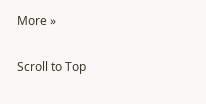More »

Scroll to Top